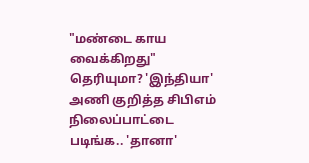"மண்டை காய வைக்கிறது" தெரியுமா? 'இந்தியா' அணி குறித்த சிபிஎம் நிலைப்பாட்டை படிங்க.. 'தானா'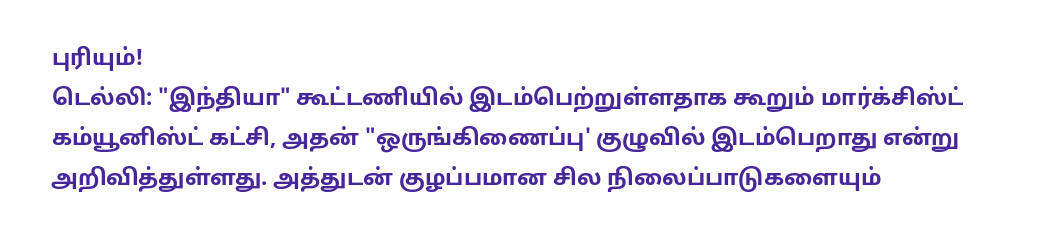புரியும்!
டெல்லி: "இந்தியா" கூட்டணியில் இடம்பெற்றுள்ளதாக கூறும் மார்க்சிஸ்ட் கம்யூனிஸ்ட் கட்சி, அதன் "ஒருங்கிணைப்பு' குழுவில் இடம்பெறாது என்று அறிவித்துள்ளது. அத்துடன் குழப்பமான சில நிலைப்பாடுகளையும்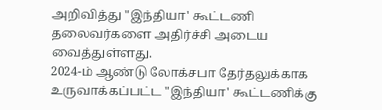அறிவித்து "இந்தியா' கூட்டணி தலைவர்களை அதிர்ச்சி அடைய வைத்துள்ளது.
2024-ம் ஆண்டு லோக்சபா தேர்தலுக்காக உருவாக்கப்பட்ட "இந்தியா' கூட்டணிக்கு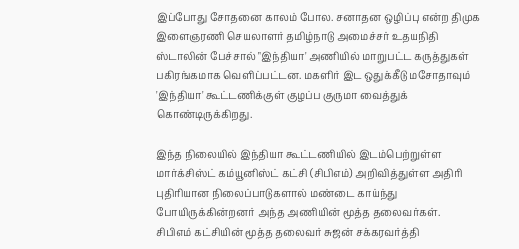இப்போது சோதனை காலம் போல. சனாதன ஒழிப்பு என்ற திமுக இளைஞரணி செயலாளர் தமிழ்நாடு அமைச்சர் உதயநிதி ஸ்டாலின் பேச்சால் "இந்தியா' அணியில் மாறுபட்ட கருத்துகள் பகிரங்கமாக வெளிப்பட்டன. மகளிர் இட ஒதுக்கீடு மசோதாவும் 'இந்தியா' கூட்டணிக்குள் குழப்ப குருமா வைத்துக் கொண்டிருக்கிறது.

இந்த நிலையில் இந்தியா கூட்டணியில் இடம்பெற்றுள்ள மார்க்சிஸ்ட் கம்யூனிஸ்ட் கட்சி (சிபிஎம்) அறிவித்துள்ள அதிரி புதிரியான நிலைப்பாடுகளால் மண்டை காய்ந்து போயிருக்கின்றனர் அந்த அணியின் மூத்த தலைவர்கள்.
சிபிஎம் கட்சியின் மூத்த தலைவர் சுஜன் சக்கரவர்த்தி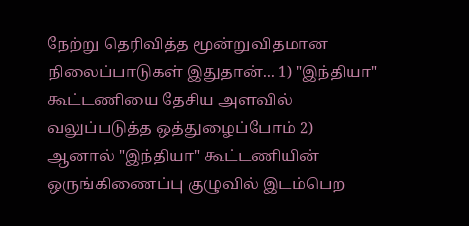நேற்று தெரிவித்த மூன்றுவிதமான நிலைப்பாடுகள் இதுதான்... 1) "இந்தியா" கூட்டணியை தேசிய அளவில் வலுப்படுத்த ஒத்துழைப்போம் 2) ஆனால் "இந்தியா" கூட்டணியின் ஒருங்கிணைப்பு குழுவில் இடம்பெற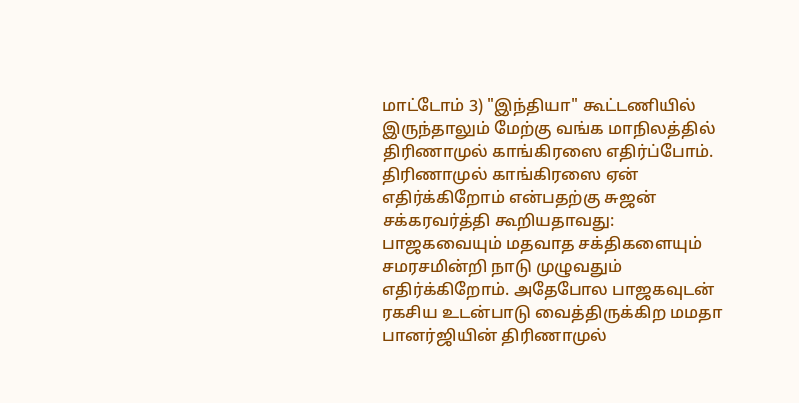மாட்டோம் 3) "இந்தியா" கூட்டணியில் இருந்தாலும் மேற்கு வங்க மாநிலத்தில் திரிணாமுல் காங்கிரஸை எதிர்ப்போம்.
திரிணாமுல் காங்கிரஸை ஏன் எதிர்க்கிறோம் என்பதற்கு சுஜன் சக்கரவர்த்தி கூறியதாவது: பாஜகவையும் மதவாத சக்திகளையும் சமரசமின்றி நாடு முழுவதும் எதிர்க்கிறோம். அதேபோல பாஜகவுடன் ரகசிய உடன்பாடு வைத்திருக்கிற மமதா பானர்ஜியின் திரிணாமுல்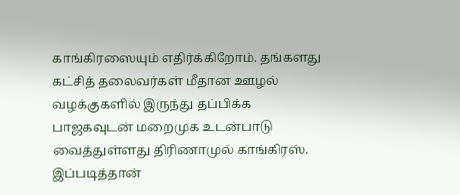காங்கிரஸையும் எதிர்க்கிறோம். தங்களது கட்சித் தலைவர்கள் மீதான ஊழல் வழக்குகளில் இருந்து தப்பிக்க பாஜகவுடன் மறைமுக உடன்பாடு வைத்துள்ளது திரிணாமுல் காங்கிரஸ். இப்படித்தான்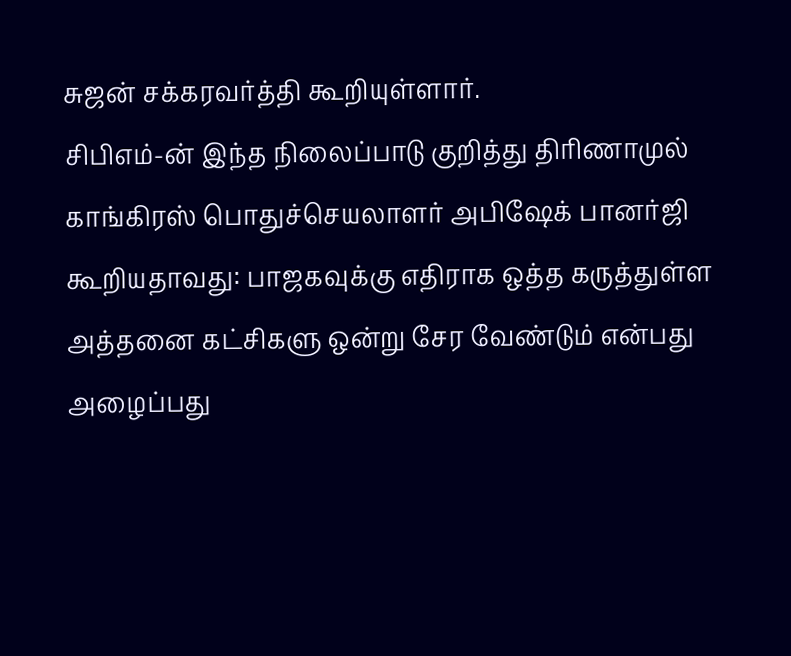சுஜன் சக்கரவர்த்தி கூறியுள்ளார்.
சிபிஎம்-ன் இந்த நிலைப்பாடு குறித்து திரிணாமுல் காங்கிரஸ் பொதுச்செயலாளர் அபிஷேக் பானர்ஜி கூறியதாவது: பாஜகவுக்கு எதிராக ஒத்த கருத்துள்ள அத்தனை கட்சிகளு ஒன்று சேர வேண்டும் என்பது அழைப்பது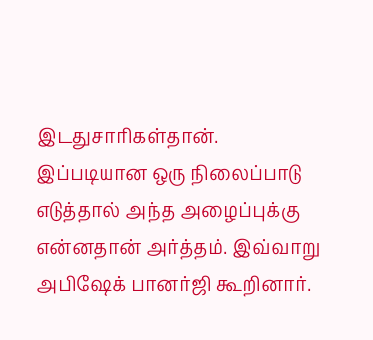இடதுசாரிகள்தான். இப்படியான ஒரு நிலைப்பாடு எடுத்தால் அந்த அழைப்புக்கு என்னதான் அர்த்தம். இவ்வாறு அபிஷேக் பானர்ஜி கூறினார்.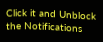Click it and Unblock the Notifications